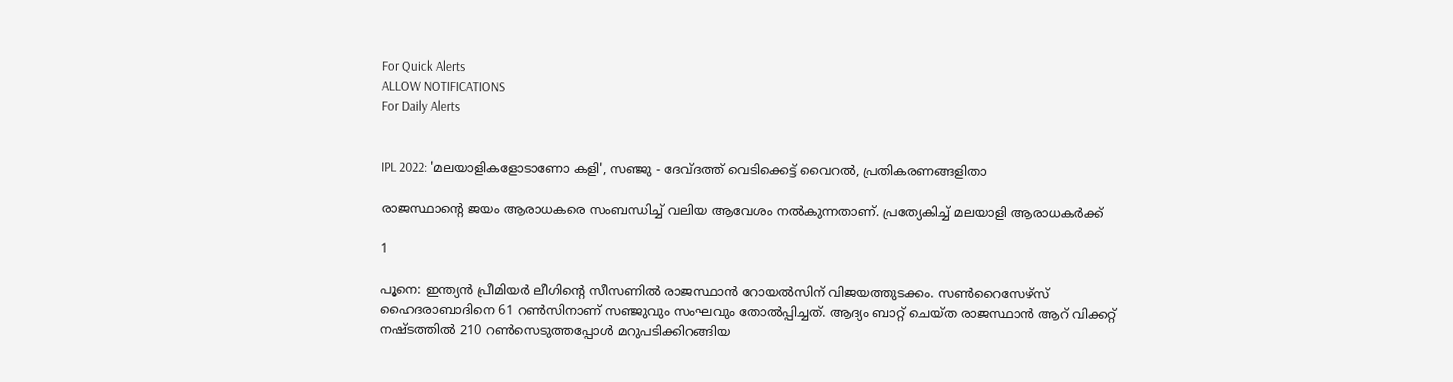For Quick Alerts
ALLOW NOTIFICATIONS
For Daily Alerts


IPL 2022: 'മലയാളികളോടാണോ കളി', സഞ്ജു - ദേവ്ദത്ത് വെടിക്കെട്ട് വൈറല്‍, പ്രതികരണങ്ങളിതാ

രാജസ്ഥാന്റെ ജയം ആരാധകരെ സംബന്ധിച്ച് വലിയ ആവേശം നല്‍കുന്നതാണ്. പ്രത്യേകിച്ച് മലയാളി ആരാധകര്‍ക്ക്

1

പൂനെ: ഇന്ത്യന്‍ പ്രീമിയര്‍ ലീഗിന്റെ സീസണില്‍ രാജസ്ഥാന്‍ റോയല്‍സിന് വിജയത്തുടക്കം. സണ്‍റൈസേഴ്‌സ് ഹൈദരാബാദിനെ 61 റണ്‍സിനാണ് സഞ്ജുവും സംഘവും തോല്‍പ്പിച്ചത്. ആദ്യം ബാറ്റ് ചെയ്ത രാജസ്ഥാന്‍ ആറ് വിക്കറ്റ് നഷ്ടത്തില്‍ 210 റണ്‍സെടുത്തപ്പോള്‍ മറുപടിക്കിറങ്ങിയ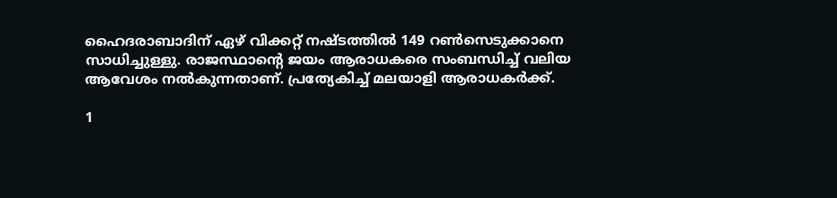ഹൈദരാബാദിന് ഏഴ് വിക്കറ്റ് നഷ്ടത്തില്‍ 149 റണ്‍സെടുക്കാനെ സാധിച്ചുള്ളു. രാജസ്ഥാന്റെ ജയം ആരാധകരെ സംബന്ധിച്ച് വലിയ ആവേശം നല്‍കുന്നതാണ്. പ്രത്യേകിച്ച് മലയാളി ആരാധകര്‍ക്ക്.

1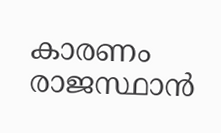കാരണം രാജസ്ഥാന്‍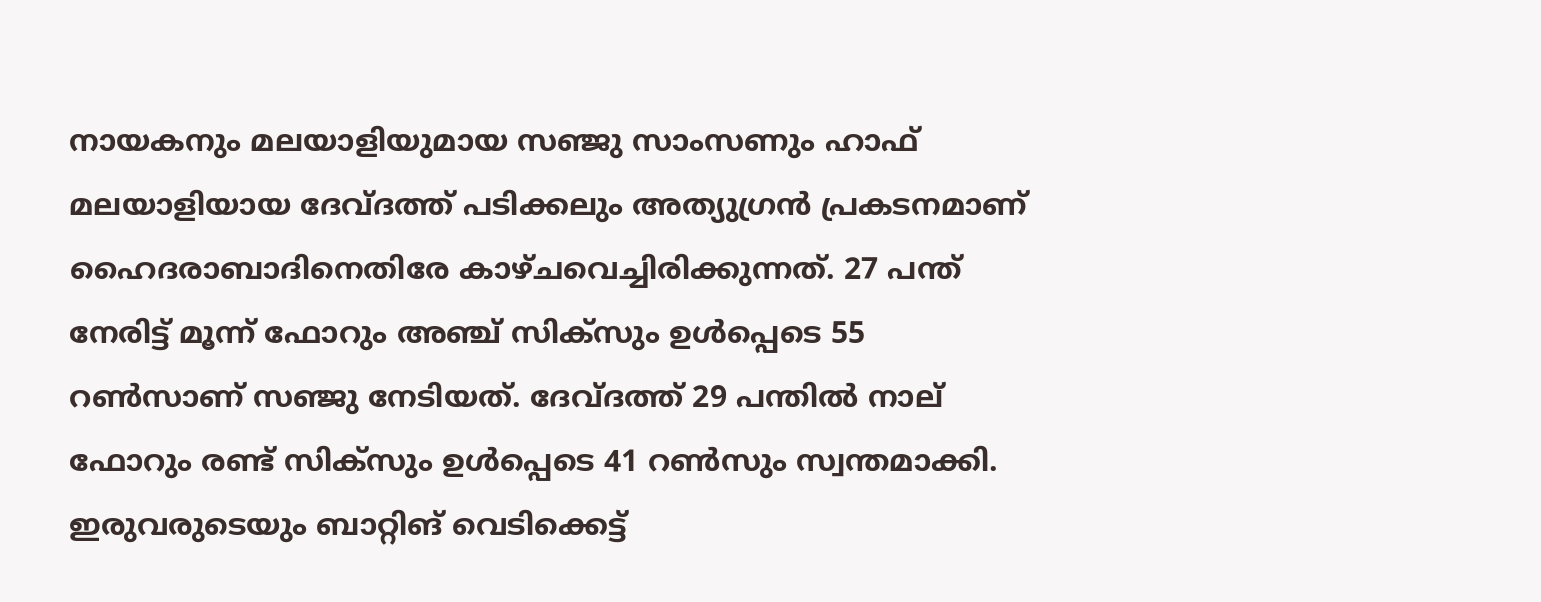നായകനും മലയാളിയുമായ സഞ്ജു സാംസണും ഹാഫ് മലയാളിയായ ദേവ്ദത്ത് പടിക്കലും അത്യുഗ്രന്‍ പ്രകടനമാണ് ഹൈദരാബാദിനെതിരേ കാഴ്ചവെച്ചിരിക്കുന്നത്. 27 പന്ത് നേരിട്ട് മൂന്ന് ഫോറും അഞ്ച് സിക്‌സും ഉള്‍പ്പെടെ 55 റണ്‍സാണ് സഞ്ജു നേടിയത്. ദേവ്ദത്ത് 29 പന്തില്‍ നാല് ഫോറും രണ്ട് സിക്‌സും ഉള്‍പ്പെടെ 41 റണ്‍സും സ്വന്തമാക്കി. ഇരുവരുടെയും ബാറ്റിങ് വെടിക്കെട്ട്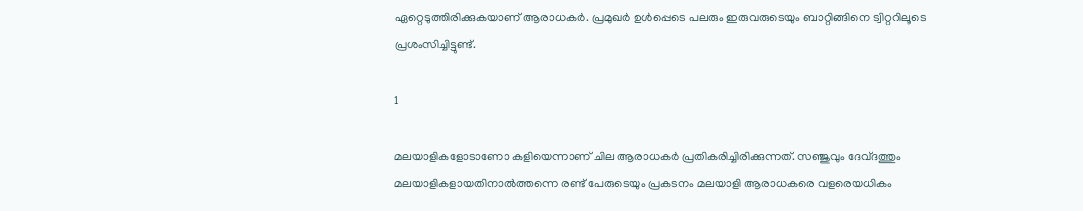ഏറ്റെടുത്തിരിക്കുകയാണ് ആരാധകര്‍. പ്രമുഖര്‍ ഉള്‍പ്പെടെ പലരും ഇരുവരുടെയും ബാറ്റിങ്ങിനെ ട്വിറ്ററിലൂടെ പ്രശംസിച്ചിട്ടുണ്ട്.

1

മലയാളികളോടാണോ കളിയെന്നാണ് ചില ആരാധകര്‍ പ്രതികരിച്ചിരിക്കുന്നത്. സഞ്ജുവും ദേവ്ദത്തും മലയാളികളായതിനാല്‍ത്തന്നെ രണ്ട് പേരുടെയും പ്രകടനം മലയാളി ആരാധകരെ വളരെയധികം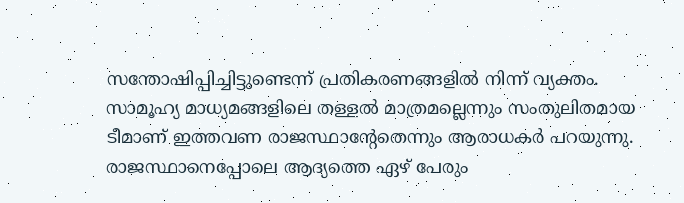സന്തോഷിപ്പിച്ചിട്ടുണ്ടെന്ന് പ്രതികരണങ്ങളില്‍ നിന്ന് വ്യക്തം. സാമൂഹ്യ മാധ്യമങ്ങളിലെ തള്ളല്‍ മാത്രമല്ലെന്നും സംതുലിതമായ ടീമാണ് ഇത്തവണ രാജസ്ഥാന്റേതെന്നും ആരാധകര്‍ പറയുന്നു. രാജസ്ഥാനെപ്പോലെ ആദ്യത്തെ ഏഴ് പേരും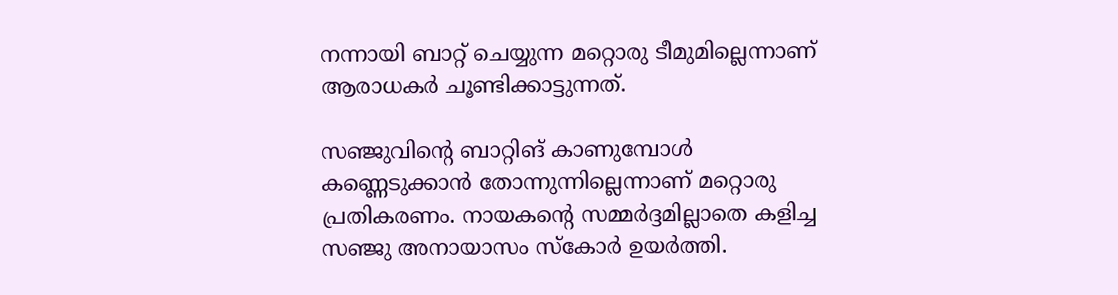നന്നായി ബാറ്റ് ചെയ്യുന്ന മറ്റൊരു ടീമുമില്ലെന്നാണ് ആരാധകര്‍ ചൂണ്ടിക്കാട്ടുന്നത്.

സഞ്ജുവിന്റെ ബാറ്റിങ് കാണുമ്പോള്‍ കണ്ണെടുക്കാന്‍ തോന്നുന്നില്ലെന്നാണ് മറ്റൊരു പ്രതികരണം. നായകന്റെ സമ്മര്‍ദ്ദമില്ലാതെ കളിച്ച സഞ്ജു അനായാസം സ്‌കോര്‍ ഉയര്‍ത്തി.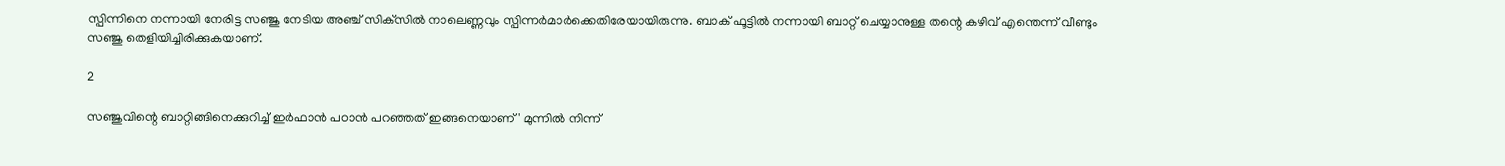സ്പിന്നിനെ നന്നായി നേരിട്ട സഞ്ജു നേടിയ അഞ്ച് സിക്‌സില്‍ നാലെണ്ണവും സ്പിന്നര്‍മാര്‍ക്കെതിരേയായിരുന്നു. ബാക് ഫൂട്ടില്‍ നന്നായി ബാറ്റ് ചെയ്യാനുള്ള തന്റെ കഴിവ് എന്തെന്ന് വീണ്ടും സഞ്ജു തെളിയിച്ചിരിക്കുകയാണ്.

2

സഞ്ജുവിന്റെ ബാറ്റിങ്ങിനെക്കുറിച്ച് ഇര്‍ഫാന്‍ പഠാന്‍ പറഞ്ഞത് ഇങ്ങനെയാണ് ' മുന്നില്‍ നിന്ന്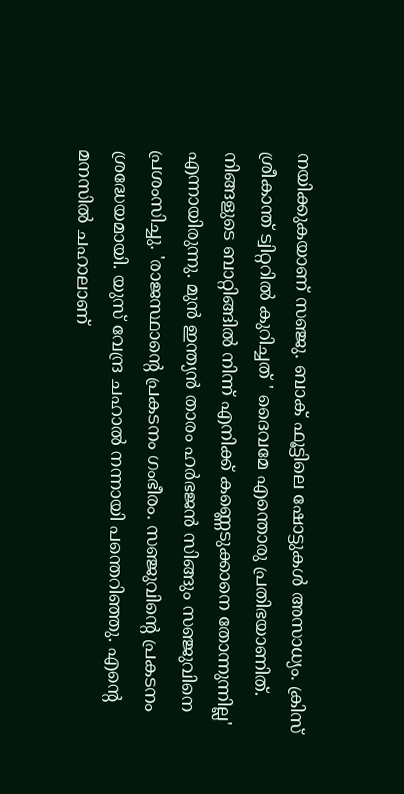നയിക്കുകയാണ് സഞ്ജു. ബാക് ഫൂട്ടിലെ ഷോട്ടുകള്‍ അസാധ്യം. ക്രിസ് ശ്രീകാന്ത് ട്വിറ്ററില്‍ കുറിച്ചത് ' ദൈവമേ എന്തൊരു പ്രതിഭയാണിത്. നിങ്ങളുടെ ബാറ്റിങ്ങില്‍ നിന്ന് എനിക്ക് കണ്ണെടുക്കാനെ തോന്നുന്നില്ല' എന്നായിരുന്നു. മുന്‍ ഇന്ത്യന്‍ താരം ഹര്‍ഭജന്‍ സിങ്ങും സഞ്ജുവിനെ പ്രശംസിച്ചു. 'രാജസ്ഥാന്റെ പ്രകടനം ഗംഭീരം. സഞ്ജുവിന്റെ പ്രകടനം ശ്രദ്ധേയമായി. യുസ് വേന്ദ്ര ചഹാല്‍ നന്നായി പന്തെറിഞ്ഞു. എന്റെ മനസില്‍ ചഹാലാണ്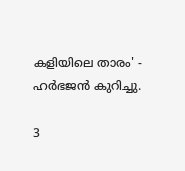കളിയിലെ താരം' - ഹര്‍ഭജന്‍ കുറിച്ചു.

3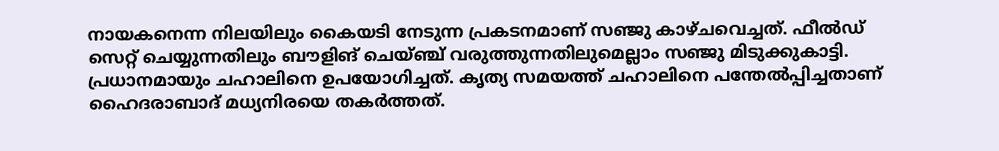നായകനെന്ന നിലയിലും കൈയടി നേടുന്ന പ്രകടനമാണ് സഞ്ജു കാഴ്ചവെച്ചത്. ഫീല്‍ഡ് സെറ്റ് ചെയ്യുന്നതിലും ബൗളിങ് ചെയ്ഞ്ച് വരുത്തുന്നതിലുമെല്ലാം സഞ്ജു മിടുക്കുകാട്ടി. പ്രധാനമായും ചഹാലിനെ ഉപയോഗിച്ചത്. കൃത്യ സമയത്ത് ചഹാലിനെ പന്തേല്‍പ്പിച്ചതാണ് ഹൈദരാബാദ് മധ്യനിരയെ തകര്‍ത്തത്.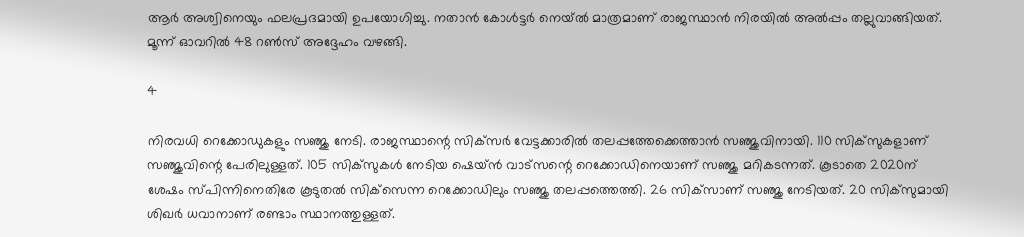ആര്‍ അശ്വിനെയും ഫലപ്രദമായി ഉപയോഗിച്ചു. നതാന്‍ കോള്‍ട്ടര്‍ നെയ്ല്‍ മാത്രമാണ് രാജസ്ഥാന്‍ നിരയില്‍ അല്‍പ്പം തല്ലുവാങ്ങിയത്. മൂന്ന് ഓവറില്‍ 48 റണ്‍സ് അദ്ദേഹം വഴങ്ങി.

4

നിരവധി റെക്കോഡുകളും സഞ്ജു നേടി. രാജസ്ഥാന്റെ സിക്‌സര്‍ വേട്ടക്കാരില്‍ തലപ്പത്തേക്കെത്താന്‍ സഞ്ജുവിനായി. 110 സിക്‌സുകളാണ് സഞ്ജുവിന്റെ പേരിലുള്ളത്. 105 സിക്‌സുകള്‍ നേടിയ ഷെയ്ന്‍ വാട്‌സന്റെ റെക്കോഡിനെയാണ് സഞ്ജു മറികടന്നത്. കൂടാതെ 2020ന് ശേഷം സ്പിന്നിനെതിരേ കൂടുതല്‍ സിക്‌സെന്ന റെക്കോഡിലും സഞ്ജു തലപ്പത്തെത്തി. 26 സിക്‌സാണ് സഞ്ജു നേടിയത്. 20 സിക്‌സുമായി ശിഖര്‍ ധവാനാണ് രണ്ടാം സ്ഥാനത്തുള്ളത്.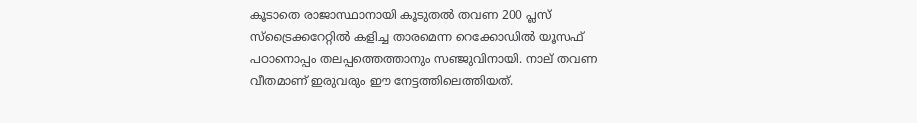കൂടാതെ രാജാസ്ഥാനായി കൂടുതല്‍ തവണ 200 പ്ലസ് സ്‌ട്രൈക്കറേറ്റില്‍ കളിച്ച താരമെന്ന റെക്കോഡില്‍ യൂസഫ് പഠാനൊപ്പം തലപ്പത്തെത്താനും സഞ്ജുവിനായി. നാല് തവണ വീതമാണ് ഇരുവരും ഈ നേട്ടത്തിലെത്തിയത്.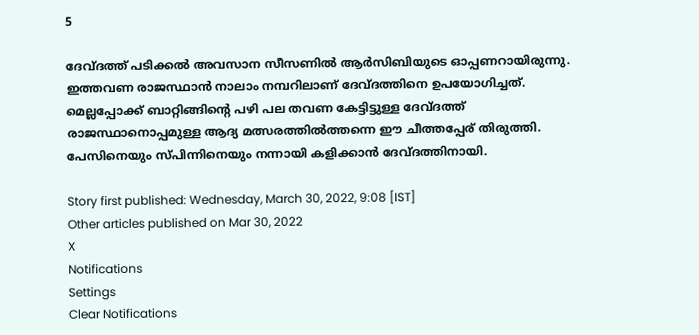5

ദേവ്ദത്ത് പടിക്കല്‍ അവസാന സീസണില്‍ ആര്‍സിബിയുടെ ഓപ്പണറായിരുന്നു. ഇത്തവണ രാജസ്ഥാന്‍ നാലാം നമ്പറിലാണ് ദേവ്ദത്തിനെ ഉപയോഗിച്ചത്. മെല്ലപ്പോക്ക് ബാറ്റിങ്ങിന്റെ പഴി പല തവണ കേട്ടിട്ടുള്ള ദേവ്ദത്ത് രാജസ്ഥാനൊപ്പമുള്ള ആദ്യ മത്സരത്തില്‍ത്തന്നെ ഈ ചീത്തപ്പേര് തിരുത്തി. പേസിനെയും സ്പിന്നിനെയും നന്നായി കളിക്കാന്‍ ദേവ്ദത്തിനായി.

Story first published: Wednesday, March 30, 2022, 9:08 [IST]
Other articles published on Mar 30, 2022
X
Notifications
Settings
Clear Notifications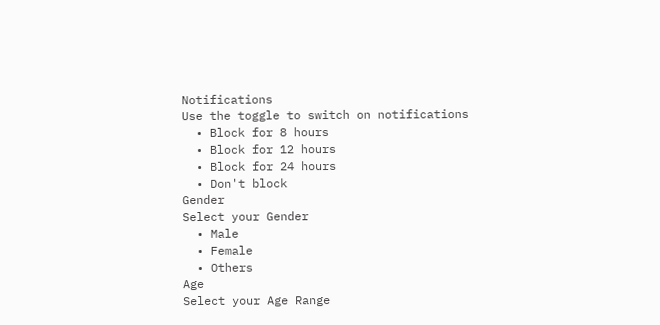Notifications
Use the toggle to switch on notifications
  • Block for 8 hours
  • Block for 12 hours
  • Block for 24 hours
  • Don't block
Gender
Select your Gender
  • Male
  • Female
  • Others
Age
Select your Age Range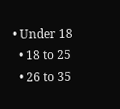• Under 18
  • 18 to 25
  • 26 to 35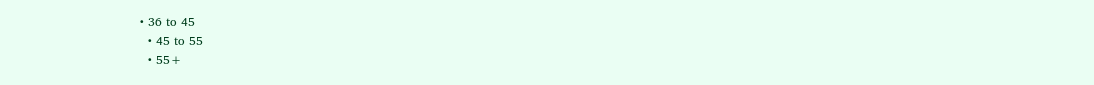• 36 to 45
  • 45 to 55
  • 55+